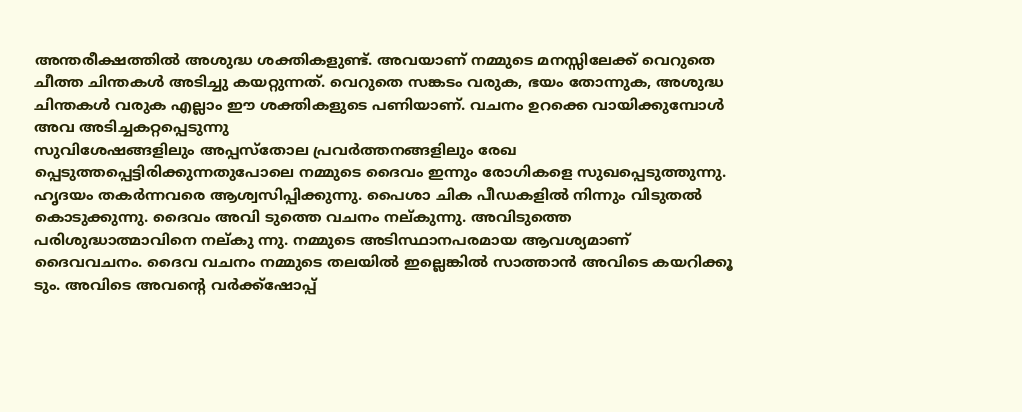അന്തരീക്ഷത്തിൽ അശുദ്ധ ശക്തികളുണ്ട്. അവയാണ് നമ്മുടെ മനസ്സിലേക്ക് വെറുതെ ചീത്ത ചിന്തകൾ അടിച്ചു കയറ്റുന്നത്. വെറുതെ സങ്കടം വരുക, ഭയം തോന്നുക, അശുദ്ധ ചിന്തകൾ വരുക എല്ലാം ഈ ശക്തികളുടെ പണിയാണ്. വചനം ഉറക്കെ വായിക്കുമ്പോൾ അവ അടിച്ചകറ്റപ്പെടുന്നു
സുവിശേഷങ്ങളിലും അപ്പസ്തോല പ്രവർത്തനങ്ങളിലും രേഖ പ്പെടുത്തപ്പെട്ടിരിക്കുന്നതുപോലെ നമ്മുടെ ദൈവം ഇന്നും രോഗികളെ സുഖപ്പെടുത്തുന്നു. ഹൃദയം തകർന്നവരെ ആശ്വസിപ്പിക്കുന്നു. പൈശാ ചിക പീഡകളിൽ നിന്നും വിടുതൽ കൊടുക്കുന്നു. ദൈവം അവി ടുത്തെ വചനം നല്കുന്നു. അവിടുത്തെ പരിശുദ്ധാത്മാവിനെ നല്കു ന്നു. നമ്മുടെ അടിസ്ഥാനപരമായ ആവശ്യമാണ് ദൈവവചനം. ദൈവ വചനം നമ്മുടെ തലയിൽ ഇല്ലെങ്കിൽ സാത്താൻ അവിടെ കയറിക്കൂ ടും. അവിടെ അവൻ്റെ വർക്ക്ഷോപ്പ്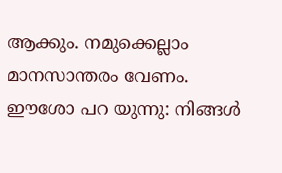ആക്കും. നമുക്കെല്ലാം മാനസാന്തരം വേണം. ഈശോ പറ യുന്നു: നിങ്ങൾ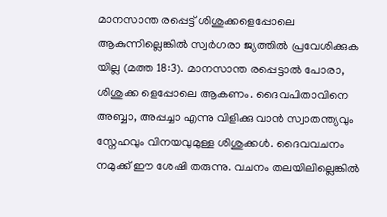മാനസാന്ത രപ്പെട്ട് ശിശുക്കളെപ്പോലെ ആകുന്നില്ലെങ്കിൽ സ്വർഗരാ ജ്യത്തിൽ പ്രവേശിക്കുക യില്ല (മത്ത 18:3). മാനസാന്ത രപ്പെട്ടാൽ പോരാ, ശിശുക്ക ളെപ്പോലെ ആകണം. ദൈവപിതാവിനെ അബ്ബാ, അപ്പച്ചാ എന്നു വിളിക്കു വാൻ സ്വാതന്ത്യവും സ്നേഹവും വിനയവുമുള്ള ശിശുക്കൾ. ദൈവവചനം നമുക്ക് ഈ ശേഷി തരുന്നു. വചനം തലയിലില്ലെങ്കിൽ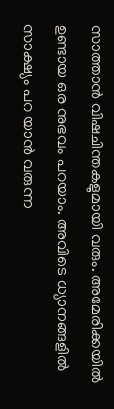സാത്താൻ വിഷചിന്തകളുമായി വരും. അമേരിക്കയിൽ ഉണ്ടായ ഒര നുഭവം പറയാം. അവിടെ ധ്യാനങ്ങളിൽ സാക്ഷ്യം പറ യാൻ വരുന്ന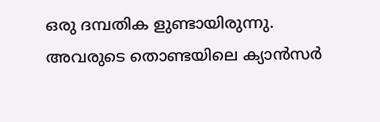ഒരു ദമ്പതിക ളുണ്ടായിരുന്നു. അവരുടെ തൊണ്ടയിലെ ക്യാൻസർ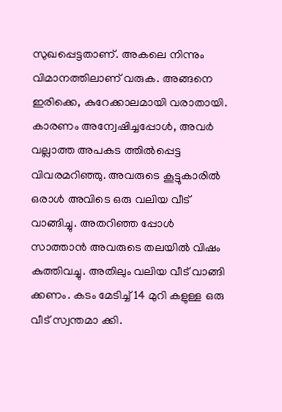സുഖപ്പെട്ടതാണ്. അകലെ നിന്നും വിമാനത്തിലാണ് വരുക. അങ്ങനെ ഇരിക്കെ, കുറേക്കാലമായി വരാതായി. കാരണം അന്വേഷിച്ചപ്പോൾ, അവർ വല്ലാത്ത അപകട ത്തിൽപ്പെട്ട വിവരമറിഞ്ഞു. അവരുടെ കൂട്ടുകാരിൽ ഒരാൾ അവിടെ ഒരു വലിയ വീട് വാങ്ങിച്ചു. അതറിഞ്ഞ പ്പോൾ സാത്താൻ അവരുടെ തലയിൽ വിഷം കുത്തിവച്ചു. അതിലും വലിയ വീട് വാങ്ങി ക്കണം. കടം മേടിച്ച് 14 മുറി കളുള്ള ഒരു വീട് സ്വന്തമാ ക്കി.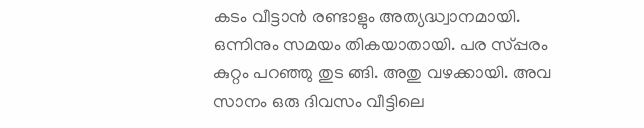കടം വീട്ടാൻ രണ്ടാളും അത്യദ്ധ്വാനമായി. ഒന്നിനും സമയം തികയാതായി. പര സ്പ്പരം കുറ്റം പറഞ്ഞു തുട ങ്ങി. അതു വഴക്കായി. അവ സാനം ഒരു ദിവസം വീട്ടിലെ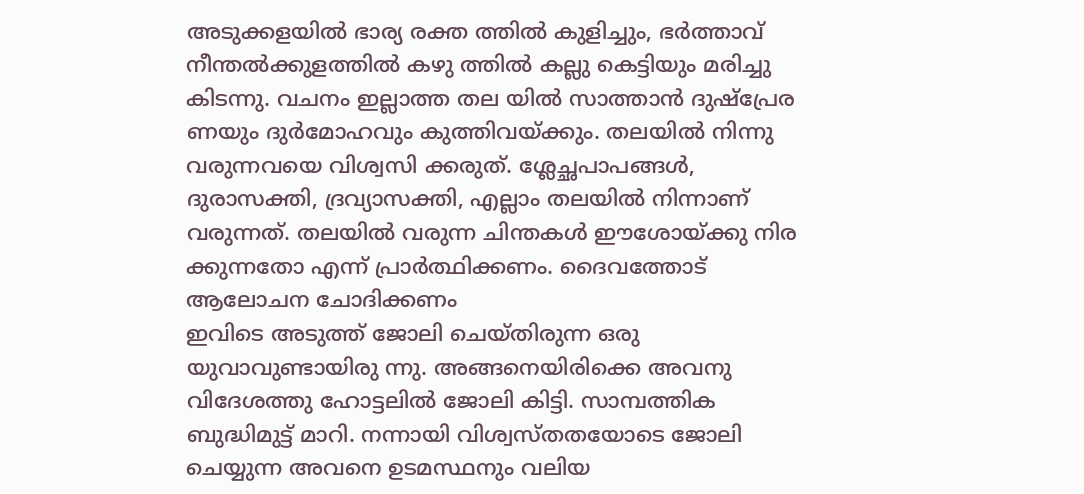അടുക്കളയിൽ ഭാര്യ രക്ത ത്തിൽ കുളിച്ചും, ഭർത്താവ് നീന്തൽക്കുളത്തിൽ കഴു ത്തിൽ കല്ലു കെട്ടിയും മരിച്ചു കിടന്നു. വചനം ഇല്ലാത്ത തല യിൽ സാത്താൻ ദുഷ്പ്രേര ണയും ദുർമോഹവും കുത്തിവയ്ക്കും. തലയിൽ നിന്നു വരുന്നവയെ വിശ്വസി ക്കരുത്. ശ്ലേച്ഛപാപങ്ങൾ, ദുരാസക്തി, ദ്രവ്യാസക്തി, എല്ലാം തലയിൽ നിന്നാണ് വരുന്നത്. തലയിൽ വരുന്ന ചിന്തകൾ ഈശോയ്ക്കു നിര ക്കുന്നതോ എന്ന് പ്രാർത്ഥിക്കണം. ദൈവത്തോട് ആലോചന ചോദിക്കണം
ഇവിടെ അടുത്ത് ജോലി ചെയ്തിരുന്ന ഒരു യുവാവുണ്ടായിരു ന്നു. അങ്ങനെയിരിക്കെ അവനു വിദേശത്തു ഹോട്ടലിൽ ജോലി കിട്ടി. സാമ്പത്തിക ബുദ്ധിമുട്ട് മാറി. നന്നായി വിശ്വസ്തതയോടെ ജോലി ചെയ്യുന്ന അവനെ ഉടമസ്ഥനും വലിയ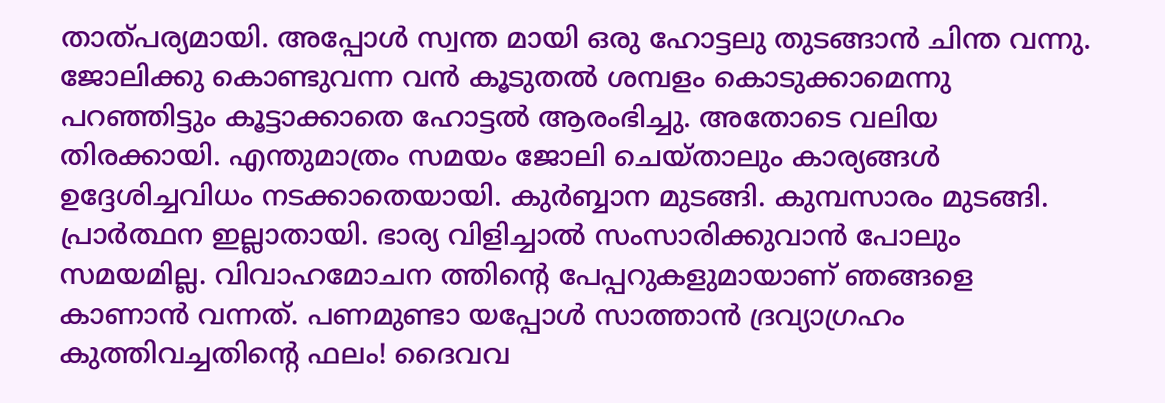താത്പര്യമായി. അപ്പോൾ സ്വന്ത മായി ഒരു ഹോട്ടലു തുടങ്ങാൻ ചിന്ത വന്നു. ജോലിക്കു കൊണ്ടുവന്ന വൻ കൂടുതൽ ശമ്പളം കൊടുക്കാമെന്നു പറഞ്ഞിട്ടും കൂട്ടാക്കാതെ ഹോട്ടൽ ആരംഭിച്ചു. അതോടെ വലിയ തിരക്കായി. എന്തുമാത്രം സമയം ജോലി ചെയ്താലും കാര്യങ്ങൾ ഉദ്ദേശിച്ചവിധം നടക്കാതെയായി. കുർബ്ബാന മുടങ്ങി. കുമ്പസാരം മുടങ്ങി. പ്രാർത്ഥന ഇല്ലാതായി. ഭാര്യ വിളിച്ചാൽ സംസാരിക്കുവാൻ പോലും സമയമില്ല. വിവാഹമോചന ത്തിന്റെ പേപ്പറുകളുമായാണ് ഞങ്ങളെ കാണാൻ വന്നത്. പണമുണ്ടാ യപ്പോൾ സാത്താൻ ദ്രവ്യാഗ്രഹം കുത്തിവച്ചതിന്റെ ഫലം! ദൈവവ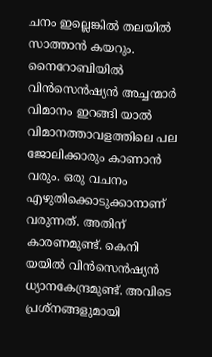ചനം ഇല്ലെങ്കിൽ തലയിൽ സാത്താൻ കയറും. നൈറോബിയിൽ വിൻസെൻഷ്യൻ അച്ചന്മാർ വിമാനം ഇറങ്ങി യാൽ വിമാനത്താവളത്തിലെ പല ജോലിക്കാരും കാണാൻ വരും. ഒരു വചനം എഴുതിക്കൊടുക്കാനാണ് വരുന്നത്. അതിന് കാരണമുണ്ട്. കെനി യയിൽ വിൻസെൻഷ്യൻ ധ്യാനകേന്ദ്രമുണ്ട്. അവിടെ പ്രശ്നങ്ങളുമായി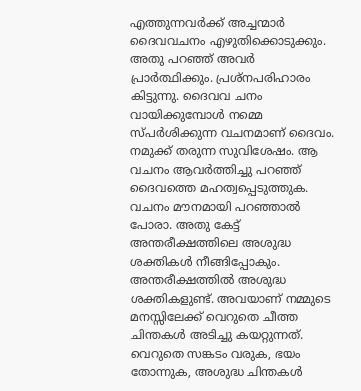എത്തുന്നവർക്ക് അച്ചന്മാർ ദൈവവചനം എഴുതിക്കൊടുക്കും. അതു പറഞ്ഞ് അവർ പ്രാർത്ഥിക്കും. പ്രശ്നപരിഹാരം കിട്ടുന്നു. ദൈവവ ചനം വായിക്കുമ്പോൾ നമ്മെ സ്പർശിക്കുന്ന വചനമാണ് ദൈവം. നമുക്ക് തരുന്ന സുവിശേഷം. ആ വചനം ആവർത്തിച്ചു പറഞ്ഞ് ദൈവത്തെ മഹത്വപ്പെടുത്തുക. വചനം മൗനമായി പറഞ്ഞാൽ പോരാ. അതു കേട്ട് അന്തരീക്ഷത്തിലെ അശുദ്ധ ശക്തികൾ നീങ്ങിപ്പോകും. അന്തരീക്ഷത്തിൽ അശുദ്ധ ശക്തികളുണ്ട്. അവയാണ് നമ്മുടെ മനസ്സിലേക്ക് വെറുതെ ചീത്ത ചിന്തകൾ അടിച്ചു കയറ്റുന്നത്. വെറുതെ സങ്കടം വരുക, ഭയം തോന്നുക, അശുദ്ധ ചിന്തകൾ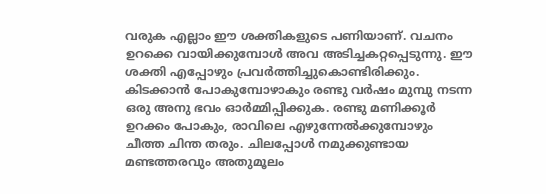വരുക എല്ലാം ഈ ശക്തികളുടെ പണിയാണ്. വചനം ഉറക്കെ വായിക്കുമ്പോൾ അവ അടിച്ചകറ്റപ്പെടുന്നു. ഈ ശക്തി എപ്പോഴും പ്രവർത്തിച്ചുകൊണ്ടിരിക്കും. കിടക്കാൻ പോകുമ്പോഴാകും രണ്ടു വർഷം മുമ്പു നടന്ന ഒരു അനു ഭവം ഓർമ്മിപ്പിക്കുക. രണ്ടു മണിക്കൂർ ഉറക്കം പോകും, രാവിലെ എഴുന്നേൽക്കുമ്പോഴും ചീത്ത ചിന്ത തരും. ചിലപ്പോൾ നമുക്കുണ്ടായ മണ്ടത്തരവും അതുമൂലം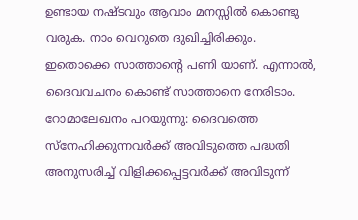ഉണ്ടായ നഷ്ടവും ആവാം മനസ്സിൽ കൊണ്ടു വരുക. നാം വെറുതെ ദുഖിച്ചിരിക്കും. ഇതൊക്കെ സാത്താൻ്റെ പണി യാണ്. എന്നാൽ, ദൈവവചനം കൊണ്ട് സാത്താനെ നേരിടാം. റോമാലേഖനം പറയുന്നു: ദൈവത്തെ സ്നേഹിക്കുന്നവർക്ക് അവിടുത്തെ പദ്ധതി അനുസരിച്ച് വിളിക്കപ്പെട്ടവർക്ക് അവിടുന്ന്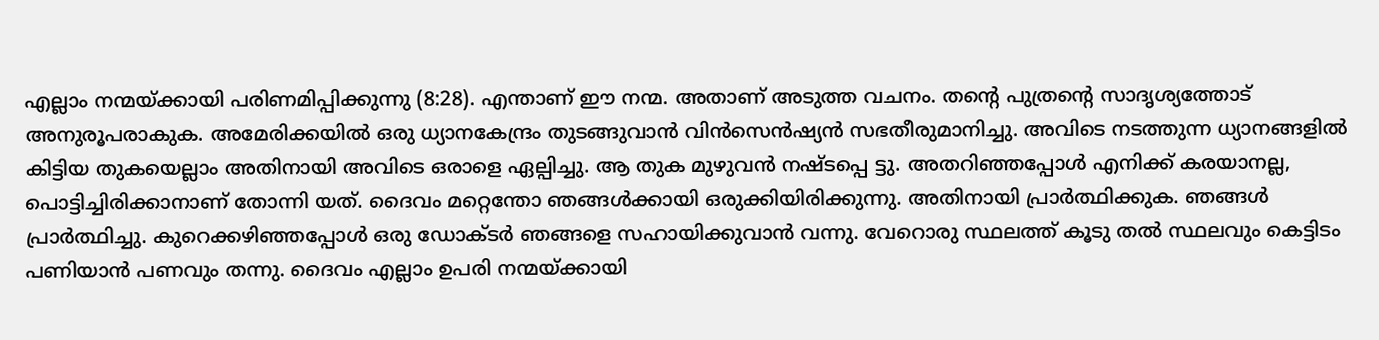എല്ലാം നന്മയ്ക്കായി പരിണമിപ്പിക്കുന്നു (8:28). എന്താണ് ഈ നന്മ. അതാണ് അടുത്ത വചനം. തൻ്റെ പുത്രൻ്റെ സാദൃശ്യത്തോട് അനുരൂപരാകുക. അമേരിക്കയിൽ ഒരു ധ്യാനകേന്ദ്രം തുടങ്ങുവാൻ വിൻസെൻഷ്യൻ സഭതീരുമാനിച്ചു. അവിടെ നടത്തുന്ന ധ്യാനങ്ങളിൽ കിട്ടിയ തുകയെല്ലാം അതിനായി അവിടെ ഒരാളെ ഏല്പിച്ചു. ആ തുക മുഴുവൻ നഷ്ടപ്പെ ട്ടു. അതറിഞ്ഞപ്പോൾ എനിക്ക് കരയാനല്ല, പൊട്ടിച്ചിരിക്കാനാണ് തോന്നി യത്. ദൈവം മറ്റെന്തോ ഞങ്ങൾക്കായി ഒരുക്കിയിരിക്കുന്നു. അതിനായി പ്രാർത്ഥിക്കുക. ഞങ്ങൾ പ്രാർത്ഥിച്ചു. കുറെക്കഴിഞ്ഞപ്പോൾ ഒരു ഡോക്ടർ ഞങ്ങളെ സഹായിക്കുവാൻ വന്നു. വേറൊരു സ്ഥലത്ത് കൂടു തൽ സ്ഥലവും കെട്ടിടം പണിയാൻ പണവും തന്നു. ദൈവം എല്ലാം ഉപരി നന്മയ്ക്കായി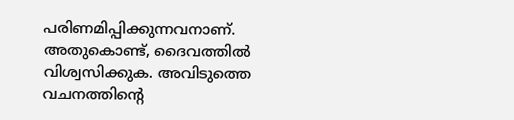പരിണമിപ്പിക്കുന്നവനാണ്. അതുകൊണ്ട്, ദൈവത്തിൽ വിശ്വസിക്കുക. അവിടുത്തെ വചനത്തിന്റെ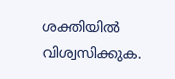ശക്തിയിൽ വിശ്വസിക്കുക.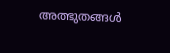അത്ഭുതങ്ങൾ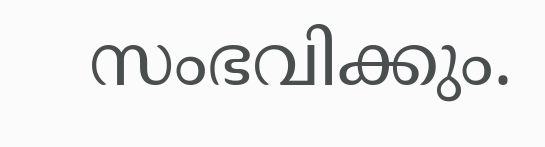സംഭവിക്കും.